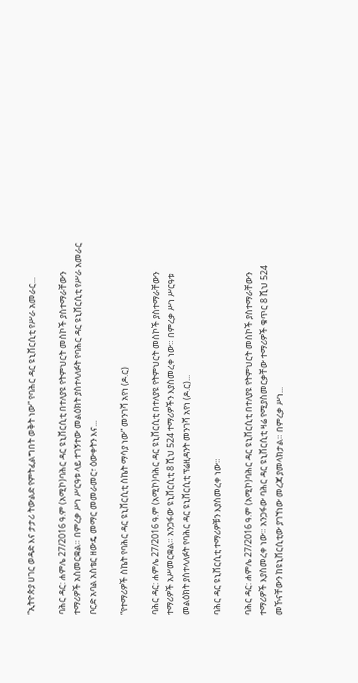“ኢትዮጵያ ሀገር ወዳድ እና ታታሪ ትውልድ የምትፈልግበት ወቅት ነው” የባሕር ዳር ዩኒቨርሲቲ የሥራ አመራር...

ባሕር ዳር: ሐምሌ 27/2016 ዓ.ም (አሚኮ)ባሕር ዳር ዩኒቨርሲቲ በተለያዩ የትምህርት መስኮች ያስተማራቸውን ተማሪዎች አስመርቋል። በምረቃ ሥነ ሥርዓቱ ላይ ተገኝተው መልዕክት ያስተላለፉት የባሕር ዳር ዩኒቨርሲቲ የሥራ አመራር ቦርድ አባል አስቴር ዘውዴ መማር መመራመር፣ ዕውቀትን እና...

“የተማሪዎች ስኬት የባሕር ዳር ዩኒቨርሲቲ ስኬት ማሳያ ነው” መንገሻ አየነ (ዶ.ር)

ባሕር ዳር: ሐምሌ 27/2016 ዓ.ም (አሚኮ)ባሕር ዳር ዩኒቨርሲቲ በተለያዩ የትምህርት መስኮች ያስተማራቸውን ተማሪዎች አሥመርቋል። አንጋፋው ዩኒቨርሲቲ 8 ሺህ 524 ተማሪዎችን እያስመረቀ ነው። በምረቃ ሥነ ሥርዓቱ መልዕክት ያስተላለፉት የባሕር ዳር ዩኒቨርሲቲ ፕሬዚዳንት መንገሻ አየነ (ዶ.ር)...

ባሕር ዳር ዩኒቨርሲቲ ተማሪዎቹን እያስመረቀ ነው።

ባሕር ዳር: ሐምሌ 27/2016 ዓ.ም (አሚኮ)ባሕር ዳር ዩኒቨርሲቲ በተለያዩ የትምህርት መስኮች ያስተማራቸውን ተማሪዎች እያስመረቀ ነው። አንጋፋው ባሕር ዳር ዩኒቨርሲቲ ዛሬ የሚያስመርቃቸው ተማሪዎች ቁጥር 8 ሺህ 524 መኾናቸውን ከዩኒቨርሲቲው ያገኘነው መረጃ ያመላክታል። በምረቃ ሥነ...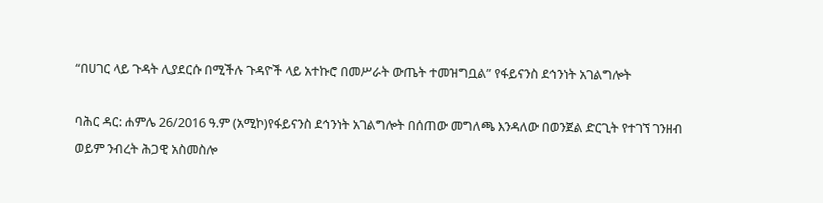“በሀገር ላይ ጉዳት ሊያደርሱ በሚችሉ ጉዳዮች ላይ አተኩሮ በመሥራት ውጤት ተመዝግቧል” የፋይናንስ ደኅንነት አገልግሎት

ባሕር ዳር: ሐምሌ 26/2016 ዓ.ም (አሚኮ)የፋይናንስ ደኅንነት አገልግሎት በሰጠው መግለጫ እንዳለው በወንጀል ድርጊት የተገኘ ገንዘብ ወይም ንብረት ሕጋዊ አስመስሎ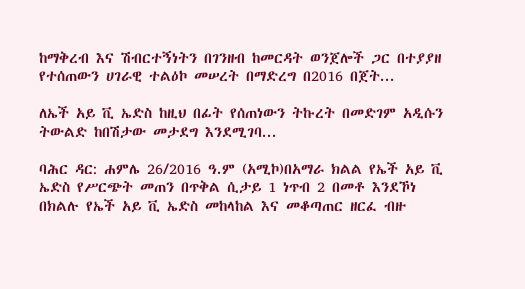ከማቅረብ እና ሽብርተኝነትን በገንዘብ ከመርዳት ወንጀሎች ጋር በተያያዘ የተሰጠውን ሀገራዊ ተልዕኮ መሠረት በማድረግ በ2016 በጀት...

ለኤች አይ ቪ ኤድስ ከዚህ በፊት የሰጠነውን ትኩረት በመድገም አዲሱን ትውልድ ከበሽታው መታደግ እንደሚገባ...

ባሕር ዳር: ሐምሌ 26/2016 ዓ.ም (አሚኮ)በአማራ ክልል የኤች አይ ቪ ኤድስ የሥርጭት መጠን በጥቅል ሲታይ 1 ነጥብ 2 በመቶ እንደኾነ በክልሉ የኤች አይ ቪ ኤድስ መከላከል እና መቆጣጠር ዘርፈ ብዙ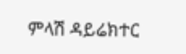ምላሽ ዳይሬክተር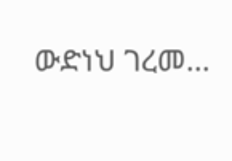ውድነህ ገረመ...